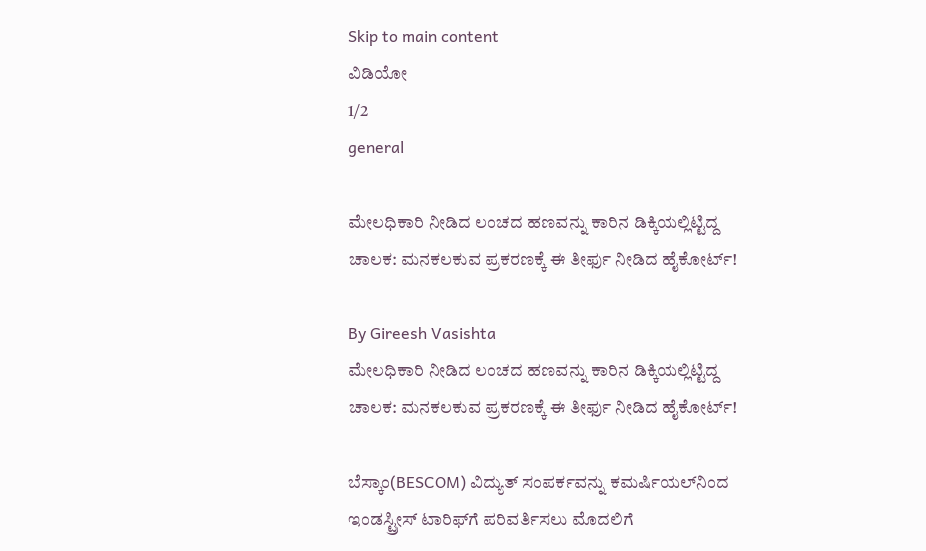Skip to main content
ವಿಡಿಯೋ
1/2
general

ಮೇಲಧಿಕಾರಿ ನೀಡಿದ ಲಂಚದ ಹಣವನ್ನು ಕಾರಿನ ಡಿಕ್ಕಿಯಲ್ಲಿಟ್ಟಿದ್ದ ಚಾಲಕ: ಮನಕಲಕುವ ಪ್ರಕರಣಕ್ಕೆ ಈ ತೀರ್ಫು ನೀಡಿದ ಹೈಕೋರ್ಟ್‌!

By Gireesh Vasishta
ಮೇಲಧಿಕಾರಿ ನೀಡಿದ ಲಂಚದ ಹಣವನ್ನು ಕಾರಿನ ಡಿಕ್ಕಿಯಲ್ಲಿಟ್ಟಿದ್ದ ಚಾಲಕ: ಮನಕಲಕುವ ಪ್ರಕರಣಕ್ಕೆ ಈ ತೀರ್ಫು ನೀಡಿದ ಹೈಕೋರ್ಟ್‌!

ಬೆಸ್ಕಾಂ(BESCOM) ವಿದ್ಯುತ್‌ ಸಂಪರ್ಕವನ್ನು ಕಮರ್ಷಿಯಲ್‌ನಿಂದ ಇಂಡಸ್ಟ್ರೀಸ್‌ ಟಾರಿಫ್‌ಗೆ ಪರಿವರ್ತಿಸಲು ಮೊದಲಿಗೆ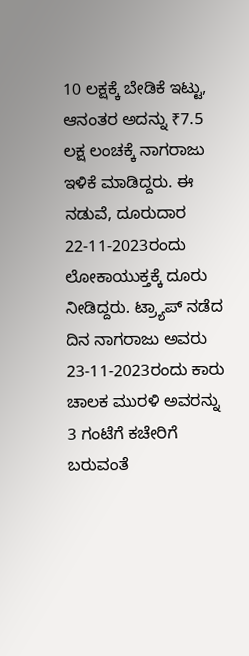10 ಲಕ್ಷಕ್ಕೆ ಬೇಡಿಕೆ ಇಟ್ಟು, ಆನಂತರ ಅದನ್ನು ₹7.5 ಲಕ್ಷ ಲಂಚಕ್ಕೆ ನಾಗರಾಜು ಇಳಿಕೆ ಮಾಡಿದ್ದರು. ಈ ನಡುವೆ, ದೂರುದಾರ 22-11-2023ರಂದು ಲೋಕಾಯುಕ್ತಕ್ಕೆ ದೂರು ನೀಡಿದ್ದರು. ಟ್ರ್ಯಾಪ್‌ ನಡೆದ ದಿನ ನಾಗರಾಜು ಅವರು 23-11-2023ರಂದು ಕಾರು ಚಾಲಕ ಮುರಳಿ ಅವರನ್ನು 3 ಗಂಟೆಗೆ ಕಚೇರಿಗೆ ಬರುವಂತೆ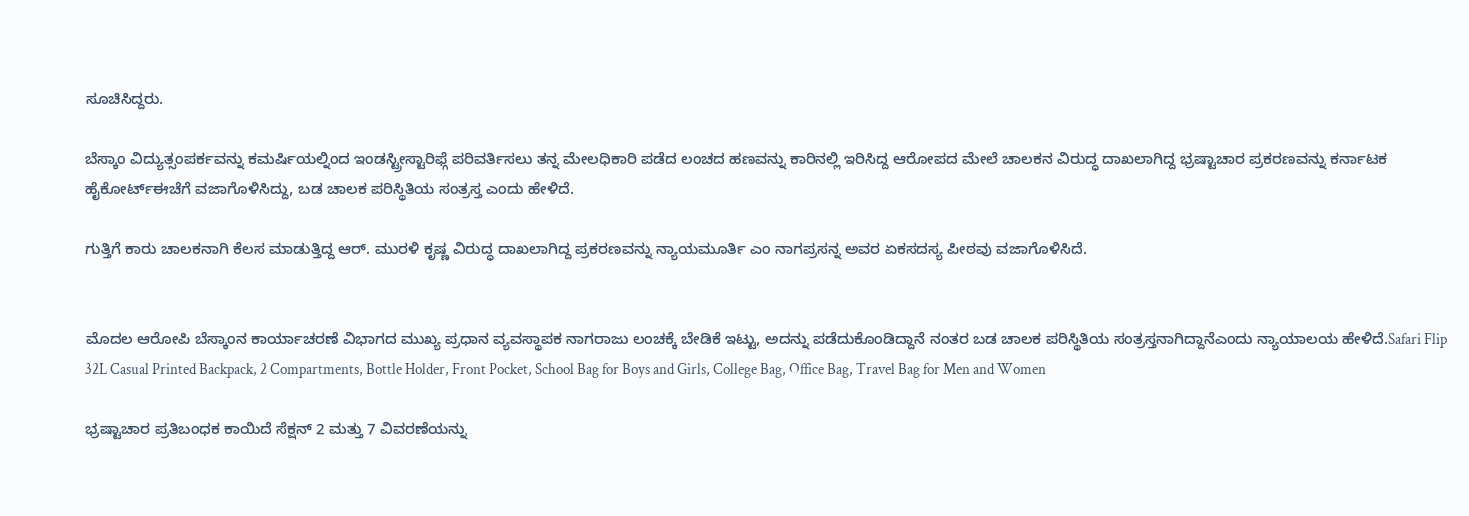ಸೂಚಿಸಿದ್ದರು.

ಬೆಸ್ಕಾಂ ವಿದ್ಯುತ್ಸಂಪರ್ಕವನ್ನು ಕಮರ್ಷಿಯಲ್ನಿಂದ ಇಂಡಸ್ಟ್ರೀಸ್ಟಾರಿಫ್ಗೆ ಪರಿವರ್ತಿಸಲು ತನ್ನ ಮೇಲಧಿಕಾರಿ ಪಡೆದ ಲಂಚದ ಹಣವನ್ನು ಕಾರಿನಲ್ಲಿ ಇರಿಸಿದ್ದ ಆರೋಪದ ಮೇಲೆ ಚಾಲಕನ ವಿರುದ್ಧ ದಾಖಲಾಗಿದ್ದ ಭ್ರಷ್ಟಾಚಾರ ಪ್ರಕರಣವನ್ನು ಕರ್ನಾಟಕ ಹೈಕೋರ್ಟ್ಈಚೆಗೆ ವಜಾಗೊಳಿಸಿದ್ದು, ಬಡ ಚಾಲಕ ಪರಿಸ್ಥಿತಿಯ ಸಂತ್ರಸ್ತ ಎಂದು ಹೇಳಿದೆ.

ಗುತ್ತಿಗೆ ಕಾರು ಚಾಲಕನಾಗಿ ಕೆಲಸ ಮಾಡುತ್ತಿದ್ದ ಆರ್‌. ಮುರಳಿ ಕೃಷ್ಣ ವಿರುದ್ಧ ದಾಖಲಾಗಿದ್ದ ಪ್ರಕರಣವನ್ನು ನ್ಯಾಯಮೂರ್ತಿ ಎಂ ನಾಗಪ್ರಸನ್ನ ಅವರ ಏಕಸದಸ್ಯ ಪೀಠವು ವಜಾಗೊಳಿಸಿದೆ.


ಮೊದಲ ಆರೋಪಿ ಬೆಸ್ಕಾಂನ ಕಾರ್ಯಾಚರಣೆ ವಿಭಾಗದ ಮುಖ್ಯ ಪ್ರಧಾನ ವ್ಯವಸ್ಥಾಪಕ ನಾಗರಾಜು ಲಂಚಕ್ಕೆ ಬೇಡಿಕೆ ಇಟ್ಟು, ಅದನ್ನು ಪಡೆದುಕೊಂಡಿದ್ದಾನೆ ನಂತರ ಬಡ ಚಾಲಕ ಪರಿಸ್ಥಿತಿಯ ಸಂತ್ರಸ್ತನಾಗಿದ್ದಾನೆಎಂದು ನ್ಯಾಯಾಲಯ ಹೇಳಿದೆ.Safari Flip 32L Casual Printed Backpack, 2 Compartments, Bottle Holder, Front Pocket, School Bag for Boys and Girls, College Bag, Office Bag, Travel Bag for Men and Women

ಭ್ರಷ್ಟಾಚಾರ ಪ್ರತಿಬಂಧಕ ಕಾಯಿದೆ ಸೆಕ್ಷನ್‌ 2 ಮತ್ತು 7 ವಿವರಣೆಯನ್ನು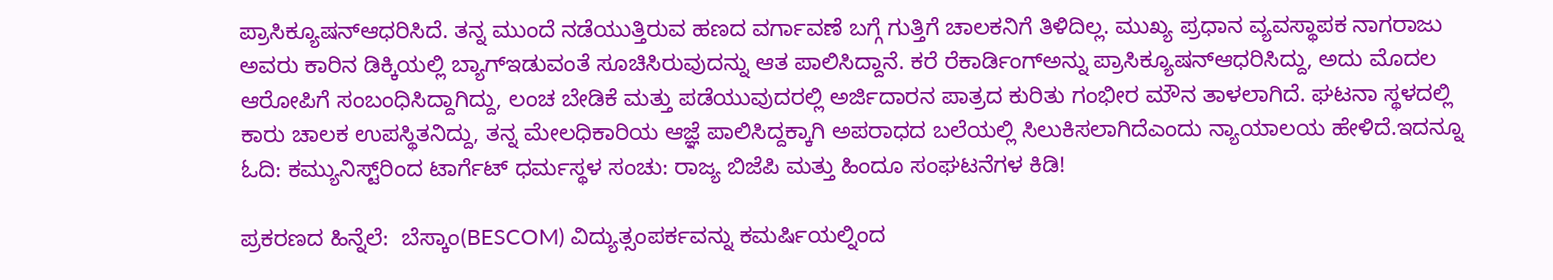ಪ್ರಾಸಿಕ್ಯೂಷನ್ಆಧರಿಸಿದೆ. ತನ್ನ ಮುಂದೆ ನಡೆಯುತ್ತಿರುವ ಹಣದ ವರ್ಗಾವಣೆ ಬಗ್ಗೆ ಗುತ್ತಿಗೆ ಚಾಲಕನಿಗೆ ತಿಳಿದಿಲ್ಲ. ಮುಖ್ಯ ಪ್ರಧಾನ ವ್ಯವಸ್ಥಾಪಕ ನಾಗರಾಜು ಅವರು ಕಾರಿನ ಡಿಕ್ಕಿಯಲ್ಲಿ ಬ್ಯಾಗ್ಇಡುವಂತೆ ಸೂಚಿಸಿರುವುದನ್ನು ಆತ ಪಾಲಿಸಿದ್ದಾನೆ. ಕರೆ ರೆಕಾರ್ಡಿಂಗ್ಅನ್ನು ಪ್ರಾಸಿಕ್ಯೂಷನ್ಆಧರಿಸಿದ್ದು, ಅದು ಮೊದಲ ಆರೋಪಿಗೆ ಸಂಬಂಧಿಸಿದ್ದಾಗಿದ್ದು, ಲಂಚ ಬೇಡಿಕೆ ಮತ್ತು ಪಡೆಯುವುದರಲ್ಲಿ ಅರ್ಜಿದಾರನ ಪಾತ್ರದ ಕುರಿತು ಗಂಭೀರ ಮೌನ ತಾಳಲಾಗಿದೆ. ಘಟನಾ ಸ್ಥಳದಲ್ಲಿ ಕಾರು ಚಾಲಕ ಉಪಸ್ಥಿತನಿದ್ದು, ತನ್ನ ಮೇಲಧಿಕಾರಿಯ ಆಜ್ಞೆ ಪಾಲಿಸಿದ್ದಕ್ಕಾಗಿ ಅಪರಾಧದ ಬಲೆಯಲ್ಲಿ ಸಿಲುಕಿಸಲಾಗಿದೆಎಂದು ನ್ಯಾಯಾಲಯ ಹೇಳಿದೆ.ಇದನ್ನೂ ಓದಿ: ಕಮ್ಯುನಿಸ್ಟ್‌ರಿಂದ ಟಾರ್ಗೆಟ್ ಧರ್ಮಸ್ಥಳ ಸಂಚು: ರಾಜ್ಯ ಬಿಜೆಪಿ ಮತ್ತು ಹಿಂದೂ ಸಂಘಟನೆಗಳ ಕಿಡಿ!

ಪ್ರಕರಣದ ಹಿನ್ನೆಲೆ:  ಬೆಸ್ಕಾಂ(BESCOM) ವಿದ್ಯುತ್ಸಂಪರ್ಕವನ್ನು ಕಮರ್ಷಿಯಲ್ನಿಂದ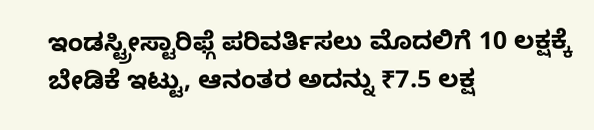ಇಂಡಸ್ಟ್ರೀಸ್ಟಾರಿಫ್ಗೆ ಪರಿವರ್ತಿಸಲು ಮೊದಲಿಗೆ 10 ಲಕ್ಷಕ್ಕೆ ಬೇಡಿಕೆ ಇಟ್ಟು, ಆನಂತರ ಅದನ್ನು ₹7.5 ಲಕ್ಷ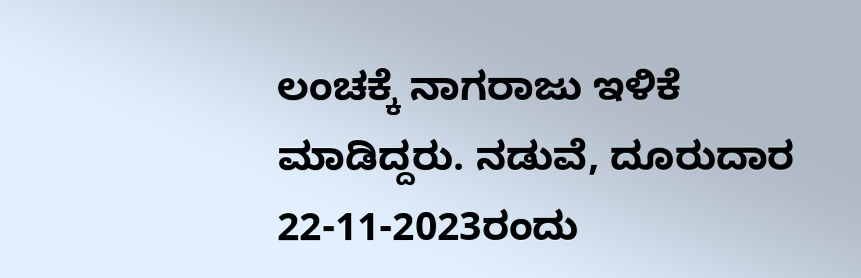ಲಂಚಕ್ಕೆ ನಾಗರಾಜು ಇಳಿಕೆ ಮಾಡಿದ್ದರು. ನಡುವೆ, ದೂರುದಾರ 22-11-2023ರಂದು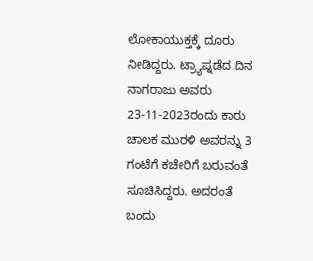ಲೋಕಾಯುಕ್ತಕ್ಕೆ ದೂರು ನೀಡಿದ್ದರು. ಟ್ರ್ಯಾಪ್ನಡೆದ ದಿನ ನಾಗರಾಜು ಅವರು 23-11-2023ರಂದು ಕಾರು ಚಾಲಕ ಮುರಳಿ ಅವರನ್ನು 3 ಗಂಟೆಗೆ ಕಚೇರಿಗೆ ಬರುವಂತೆ ಸೂಚಿಸಿದ್ದರು. ಅದರಂತೆ ಬಂದು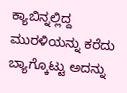ಕ್ಯಾಬಿನ್ನಲ್ಲಿದ್ದ ಮುರಳಿಯನ್ನು ಕರೆದು ಬ್ಯಾಗ್ಕೊಟ್ಟು ಅದನ್ನು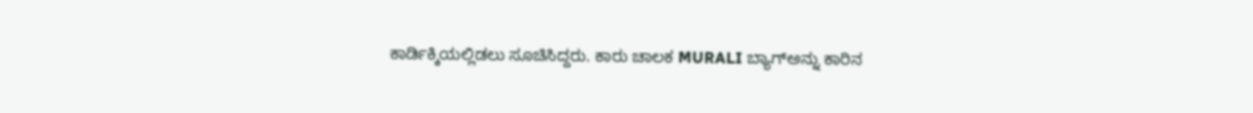ಕಾರ್ಡಿಕ್ಕಿಯಲ್ಲಿಡಲು ಸೂಚಿಸಿದ್ದರು. ಕಾರು ಚಾಲಕ MURALI ಬ್ಯಾಗ್ಅನ್ನು ಕಾರಿನ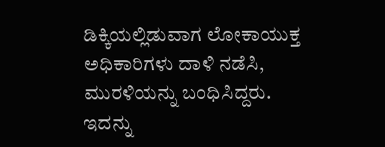ಡಿಕ್ಕಿಯಲ್ಲಿಡುವಾಗ ಲೋಕಾಯುಕ್ತ ಅಧಿಕಾರಿಗಳು ದಾಳಿ ನಡೆಸಿ, ಮುರಳಿಯನ್ನು ಬಂಧಿಸಿದ್ದರು. ಇದನ್ನು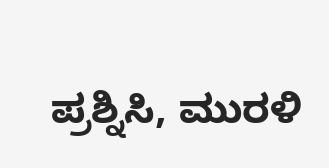ಪ್ರಶ್ನಿಸಿ, ಮುರಳಿ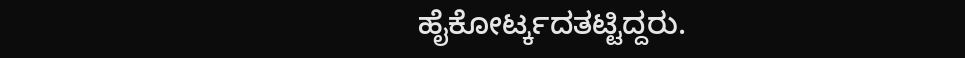ಹೈಕೋರ್ಟ್ಕದತಟ್ಟಿದ್ದರು.